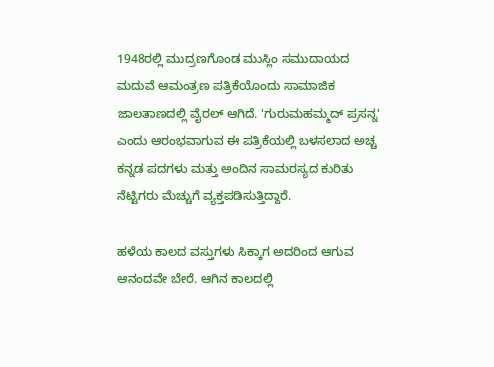1948ರಲ್ಲಿ ಮುದ್ರಣಗೊಂಡ ಮುಸ್ಲಿಂ ಸಮುದಾಯದ ಮದುವೆ ಆಮಂತ್ರಣ ಪತ್ರಿಕೆಯೊಂದು ಸಾಮಾಜಿಕ ಜಾಲತಾಣದಲ್ಲಿ ವೈರಲ್ ಆಗಿದೆ. 'ಗುರುಮಹಮ್ಮದ್ ಪ್ರಸನ್ನ' ಎಂದು ಆರಂಭವಾಗುವ ಈ ಪತ್ರಿಕೆಯಲ್ಲಿ ಬಳಸಲಾದ ಅಚ್ಚ ಕನ್ನಡ ಪದಗಳು ಮತ್ತು ಅಂದಿನ ಸಾಮರಸ್ಯದ ಕುರಿತು ನೆಟ್ಟಿಗರು ಮೆಚ್ಚುಗೆ ವ್ಯಕ್ತಪಡಿಸುತ್ತಿದ್ದಾರೆ.

ಹಳೆಯ ಕಾಲದ ವಸ್ತುಗಳು ಸಿಕ್ಕಾಗ ಅದರಿಂದ ಆಗುವ ಆನಂದವೇ ಬೇರೆ. ಆಗಿನ ಕಾಲದಲ್ಲಿ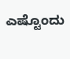ಎಷ್ಟೊಂದು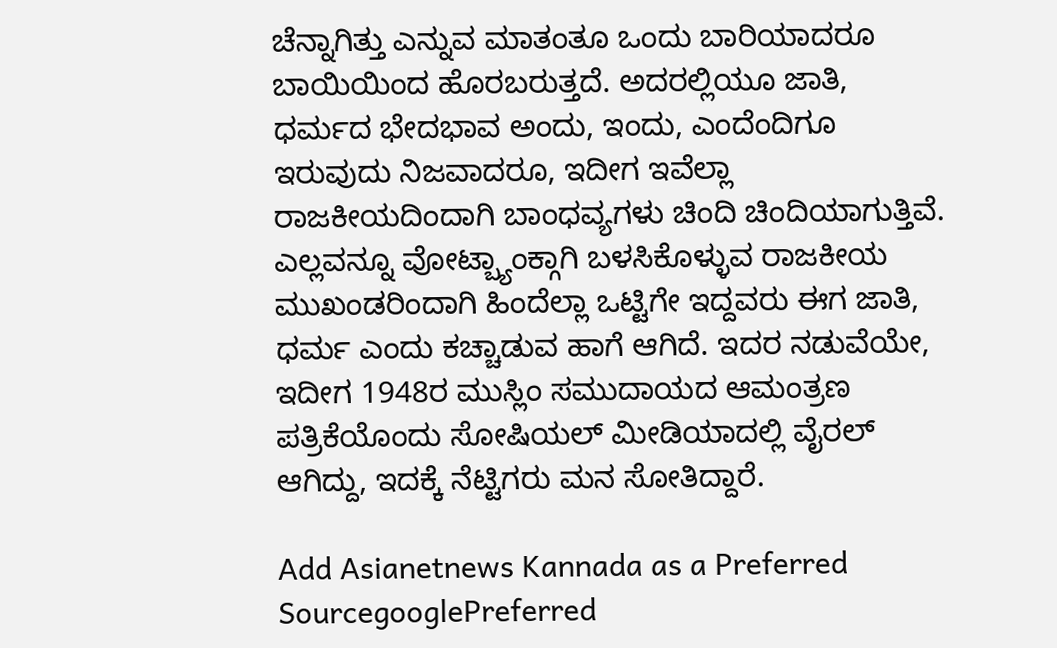ಚೆನ್ನಾಗಿತ್ತು ಎನ್ನುವ ಮಾತಂತೂ ಒಂದು ಬಾರಿಯಾದರೂ ಬಾಯಿಯಿಂದ ಹೊರಬರುತ್ತದೆ. ಅದರಲ್ಲಿಯೂ ಜಾತಿ, ಧರ್ಮದ ಭೇದಭಾವ ಅಂದು, ಇಂದು, ಎಂದೆಂದಿಗೂ ಇರುವುದು ನಿಜವಾದರೂ, ಇದೀಗ ಇವೆಲ್ಲಾ ರಾಜಕೀಯದಿಂದಾಗಿ ಬಾಂಧವ್ಯಗಳು ಚಿಂದಿ ಚಿಂದಿಯಾಗುತ್ತಿವೆ. ಎಲ್ಲವನ್ನೂ ವೋಟ್ಬ್ಯಾಂಕ್ಗಾಗಿ ಬಳಸಿಕೊಳ್ಳುವ ರಾಜಕೀಯ ಮುಖಂಡರಿಂದಾಗಿ ಹಿಂದೆಲ್ಲಾ ಒಟ್ಟಿಗೇ ಇದ್ದವರು ಈಗ ಜಾತಿ, ಧರ್ಮ ಎಂದು ಕಚ್ಚಾಡುವ ಹಾಗೆ ಆಗಿದೆ. ಇದರ ನಡುವೆಯೇ, ಇದೀಗ 1948ರ ಮುಸ್ಲಿಂ ಸಮುದಾಯದ ಆಮಂತ್ರಣ ಪತ್ರಿಕೆಯೊಂದು ಸೋಷಿಯಲ್ ಮೀಡಿಯಾದಲ್ಲಿ ವೈರಲ್ ಆಗಿದ್ದು, ಇದಕ್ಕೆ ನೆಟ್ಟಿಗರು ಮನ ಸೋತಿದ್ದಾರೆ.

Add Asianetnews Kannada as a Preferred SourcegooglePreferred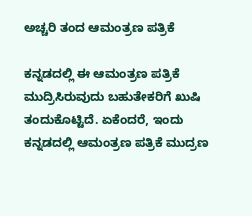ಅಚ್ಚರಿ ತಂದ ಆಮಂತ್ರಣ ಪತ್ರಿಕೆ

ಕನ್ನಡದಲ್ಲಿ ಈ ಆಮಂತ್ರಣ ಪತ್ರಿಕೆ ಮುದ್ರಿಸಿರುವುದು ಬಹುತೇಕರಿಗೆ ಖುಷಿ ತಂದುಕೊಟ್ಟಿದೆ. ಏಕೆಂದರೆ, ಇಂದು ಕನ್ನಡದಲ್ಲಿ ಆಮಂತ್ರಣ ಪತ್ರಿಕೆ ಮುದ್ರಣ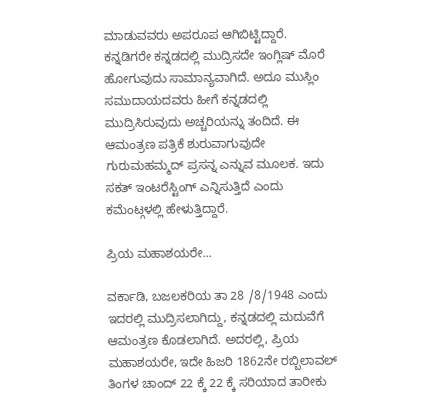ಮಾಡುವವರು ಅಪರೂಪ ಆಗಿಬಿಟ್ಟಿದ್ದಾರೆ. ಕನ್ನಡಿಗರೇ ಕನ್ನಡದಲ್ಲಿ ಮುದ್ರಿಸದೇ ಇಂಗ್ಲಿಷ್ ಮೊರೆ ಹೋಗುವುದು ಸಾಮಾನ್ಯವಾಗಿದೆ. ಅದೂ ಮುಸ್ಲಿಂ ಸಮುದಾಯದವರು ಹೀಗೆ ಕನ್ನಡದಲ್ಲಿ ಮುದ್ರಿಸಿರುವುದು ಅಚ್ಚರಿಯನ್ನು ತಂದಿದೆ. ಈ ಆಮಂತ್ರಣ ಪತ್ರಿಕೆ ಶುರುವಾಗುವುದೇ ಗುರುಮಹಮ್ಮದ್ ಪ್ರಸನ್ನ ಎನ್ನುವ ಮೂಲಕ. ಇದು ಸಕತ್ ಇಂಟರೆಸ್ಟಿಂಗ್ ಎನ್ನಿಸುತ್ತಿದೆ ಎಂದು ಕಮೆಂಟ್ಗಳಲ್ಲಿ ಹೇಳುತ್ತಿದ್ದಾರೆ.

ಪ್ರಿಯ ಮಹಾಶಯರೇ...

ವರ್ಕಾಡಿ, ಬಜಲಕರಿಯ ತಾ 28 /8/1948 ಎಂದು ಇದರಲ್ಲಿ ಮುದ್ರಿಸಲಾಗಿದ್ದು, ಕನ್ನಡದಲ್ಲಿ ಮದುವೆಗೆ ಆಮಂತ್ರಣ ಕೊಡಲಾಗಿದೆ. ಅದರಲ್ಲಿ, ಪ್ರಿಯ ಮಹಾಶಯರೇ, ಇದೇ ಹಿಜರಿ 1862ನೇ ರಬ್ಬಿಲಾವಲ್ ತಿಂಗಳ ಚಾಂದ್ 22 ಕ್ಕೆ 22 ಕ್ಕೆ ಸರಿಯಾದ ತಾರೀಕು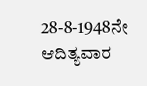28-8-1948ನೇ ಆದಿತ್ಯವಾರ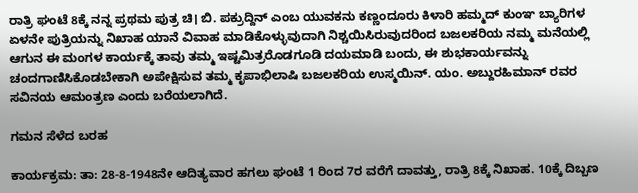ರಾತ್ರಿ ಘಂಟೆ 8ಕ್ಕೆ ನನ್ನ ಪ್ರಥಮ ಪುತ್ರ ಚಿ। ಬಿ. ಪಕ್ರುದ್ದಿನ್ ಎಂಬ ಯುವಕನು ಕಣ್ಣಂದೂರು ಕಿಳಾರಿ ಹಮ್ಮದ್ ಕುಂಞ ಬ್ಯಾರಿಗಳ ಏಳನೇ ಪುತ್ರಿಯನ್ನು ನಿಖಾಹ ಯಾನೆ ವಿವಾಹ ಮಾಡಿಕೊಳ್ಳುವುದಾಗಿ ನಿಶ್ಚಯಿಸಿರುವುದರಿಂದ ಬಜಲಕರಿಯ ನಮ್ಮ ಮನೆಯಲ್ಲಿ ಆಗುನ ಈ ಮಂಗಳ ಕಾರ್ಯಕ್ಕೆ ತಾವು ತಮ್ಮ ಇಷ್ಟಮಿತ್ರರೊಡಗೂಡಿ ದಯಮಾಡಿ ಬಂದು, ಈ ಶುಭಕಾರ್ಯವನ್ನು ಚಂದಗಾಣಿಸಿಕೊಡಬೇಕಾಗಿ ಅಪೇಕ್ಷಿಸುವ ತಮ್ಮ ಕೃಪಾಭಿಲಾಷಿ ಬಜಲಕರಿಯ ಉಸ್ಮಯಿನ್. ಯಂ. ಅಬ್ದುರಹಿಮಾನ್ ರವರ ಸವಿನಯ ಆಮಂತ್ರಣ ಎಂದು ಬರೆಯಲಾಗಿದೆ.

ಗಮನ ಸೆಳೆದ ಬರಹ

ಕಾರ್ಯಕ್ರಮ: ತಾ: 28-8-1948ನೇ ಆದಿತ್ಯವಾರ ಹಗಲು ಘಂಟೆ 1 ರಿಂದ 7ರ ವರೆಗೆ ದಾವತ್ತು, ರಾತ್ರಿ 8ಕ್ಕೆ ನಿಖಾಹ. 10ಕ್ಕೆ ದಿಬ್ಬಣ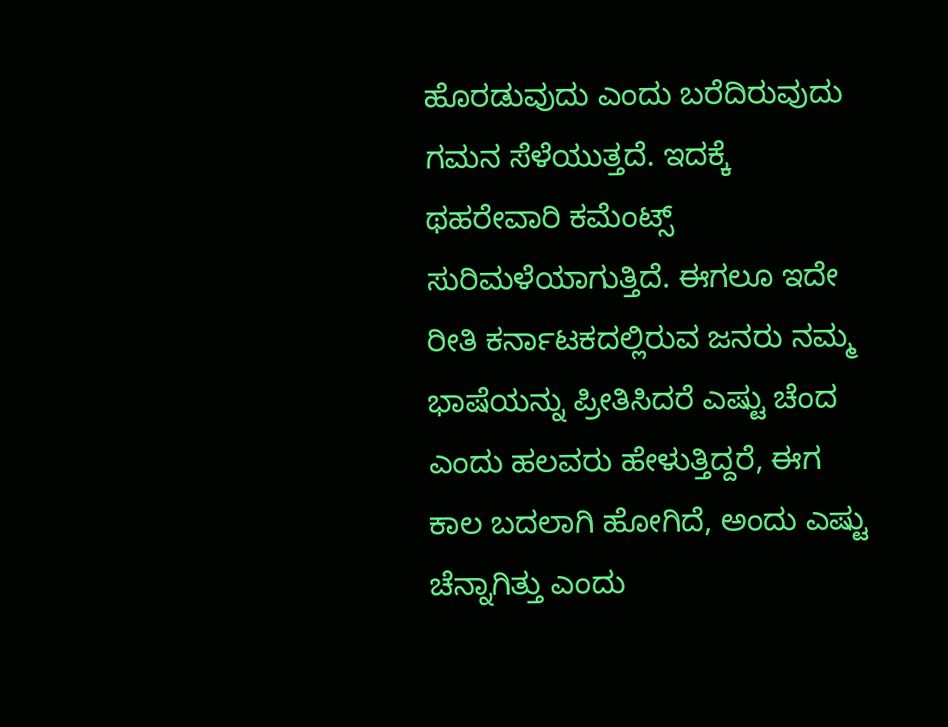ಹೊರಡುವುದು ಎಂದು ಬರೆದಿರುವುದು ಗಮನ ಸೆಳೆಯುತ್ತದೆ. ಇದಕ್ಕೆ ಥಹರೇವಾರಿ ಕಮೆಂಟ್ಸ್ ಸುರಿಮಳೆಯಾಗುತ್ತಿದೆ. ಈಗಲೂ ಇದೇ ರೀತಿ ಕರ್ನಾಟಕದಲ್ಲಿರುವ ಜನರು ನಮ್ಮ ಭಾಷೆಯನ್ನು ಪ್ರೀತಿಸಿದರೆ ಎಷ್ಟು ಚೆಂದ ಎಂದು ಹಲವರು ಹೇಳುತ್ತಿದ್ದರೆ, ಈಗ ಕಾಲ ಬದಲಾಗಿ ಹೋಗಿದೆ, ಅಂದು ಎಷ್ಟು ಚೆನ್ನಾಗಿತ್ತು ಎಂದು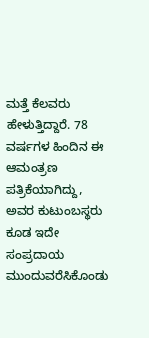ಮತ್ತೆ ಕೆಲವರು ಹೇಳುತ್ತಿದ್ದಾರೆ. 78 ವರ್ಷಗಳ ಹಿಂದಿನ ಈ ಆಮಂತ್ರಣ ಪತ್ರಿಕೆಯಾಗಿದ್ದು, ಅವರ ಕುಟುಂಬಸ್ಥರು ಕೂಡ ಇದೇ ಸಂಪ್ರದಾಯ ಮುಂದುವರೆಸಿಕೊಂಡು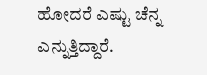ಹೋದರೆ ಎಷ್ಟು ಚೆನ್ನ ಎನ್ನುತ್ತಿದ್ದಾರೆ.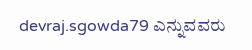devraj.sgowda79 ಎನ್ನುವವರು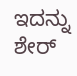ಇದನ್ನು ಶೇರ್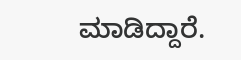ಮಾಡಿದ್ದಾರೆ.